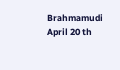Brahmamudi April 20 th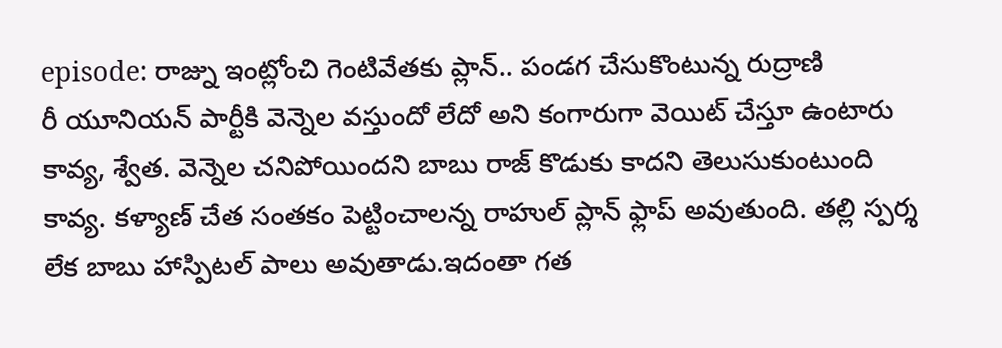episode: రాజ్ను ఇంట్లోంచి గెంటివేతకు ప్లాన్.. పండగ చేసుకొంటున్న రుద్రాణి
రీ యూనియన్ పార్టీకి వెన్నెల వస్తుందో లేదో అని కంగారుగా వెయిట్ చేస్తూ ఉంటారు కావ్య, శ్వేత. వెన్నెల చనిపోయిందని బాబు రాజ్ కొడుకు కాదని తెలుసుకుంటుంది కావ్య. కళ్యాణ్ చేత సంతకం పెట్టించాలన్న రాహుల్ ప్లాన్ ఫ్లాప్ అవుతుంది. తల్లి స్పర్శ లేక బాబు హాస్పిటల్ పాలు అవుతాడు.ఇదంతా గత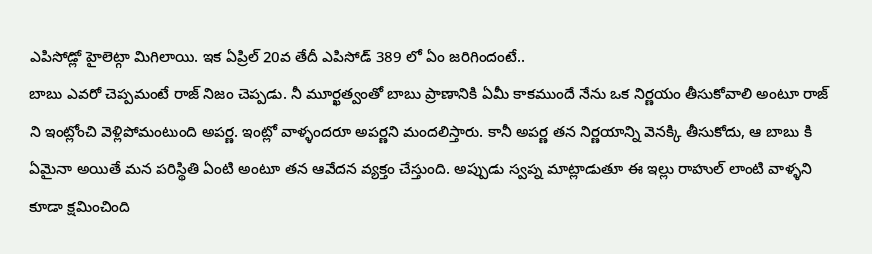ఎపిసోడ్లో హైలెట్గా మిగిలాయి. ఇక ఏప్రిల్ 20వ తేదీ ఎపిసోడ్ 389 లో ఏం జరిగిందంటే..
బాబు ఎవరో చెప్పమంటే రాజ్ నిజం చెప్పడు. నీ మూర్ఖత్వంతో బాబు ప్రాణానికి ఏమీ కాకముందే నేను ఒక నిర్ణయం తీసుకోవాలి అంటూ రాజ్ ని ఇంట్లోంచి వెళ్లిపోమంటుంది అపర్ణ. ఇంట్లో వాళ్ళందరూ అపర్ణని మందలిస్తారు. కానీ అపర్ణ తన నిర్ణయాన్ని వెనక్కి తీసుకోదు, ఆ బాబు కి ఏమైనా అయితే మన పరిస్థితి ఏంటి అంటూ తన ఆవేదన వ్యక్తం చేస్తుంది. అప్పుడు స్వప్న మాట్లాడుతూ ఈ ఇల్లు రాహుల్ లాంటి వాళ్ళని కూడా క్షమించింది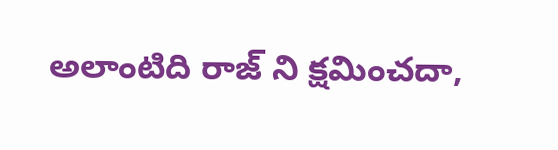అలాంటిది రాజ్ ని క్షమించదా,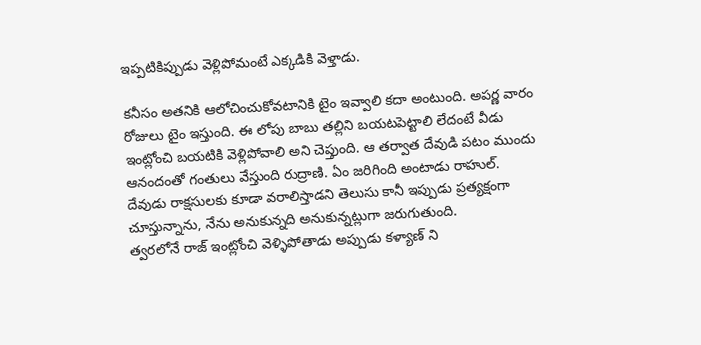ఇప్పటికిప్పుడు వెళ్లిపోమంటే ఎక్కడికి వెళ్తాడు.

కనీసం అతనికి ఆలోచించుకోవటానికి టైం ఇవ్వాలి కదా అంటుంది. అపర్ణ వారం రోజులు టైం ఇస్తుంది. ఈ లోపు బాబు తల్లిని బయటపెట్టాలి లేదంటే వీడు ఇంట్లోంచి బయటికి వెళ్లిపోవాలి అని చెప్తుంది. ఆ తర్వాత దేవుడి పటం ముందు ఆనందంతో గంతులు వేస్తుంది రుద్రాణి. ఏం జరిగింది అంటాడు రాహుల్. దేవుడు రాక్షసులకు కూడా వరాలిస్తాడని తెలుసు కానీ ఇప్పుడు ప్రత్యక్షంగా చూస్తున్నాను, నేను అనుకున్నది అనుకున్నట్లుగా జరుగుతుంది.
త్వరలోనే రాజ్ ఇంట్లోంచి వెళ్ళిపోతాడు అప్పుడు కళ్యాణ్ ని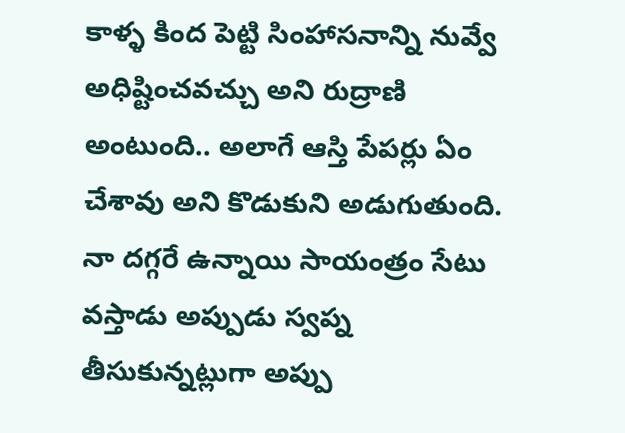కాళ్ళ కింద పెట్టి సింహాసనాన్ని నువ్వే అధిష్టించవచ్చు అని రుద్రాణి అంటుంది.. అలాగే ఆస్తి పేపర్లు ఏం చేశావు అని కొడుకుని అడుగుతుంది. నా దగ్గరే ఉన్నాయి సాయంత్రం సేటు వస్తాడు అప్పుడు స్వప్న తీసుకున్నట్లుగా అప్పు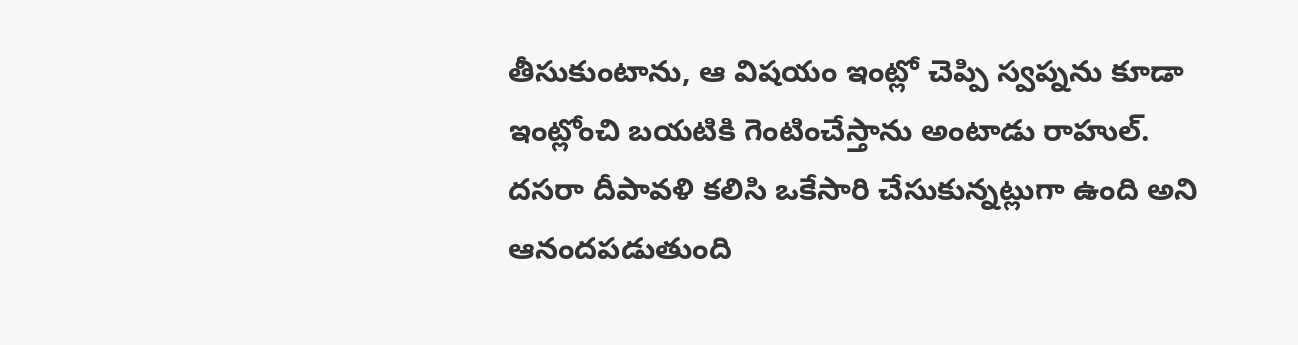తీసుకుంటాను, ఆ విషయం ఇంట్లో చెప్పి స్వప్నను కూడా ఇంట్లోంచి బయటికి గెంటించేస్తాను అంటాడు రాహుల్. దసరా దీపావళి కలిసి ఒకేసారి చేసుకున్నట్లుగా ఉంది అని ఆనందపడుతుంది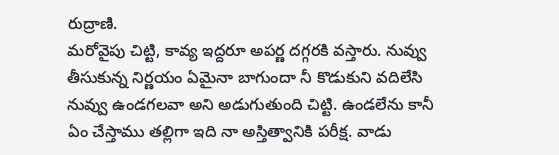రుద్రాణి.
మరోవైపు చిట్టి, కావ్య ఇద్దరూ అపర్ణ దగ్గరకి వస్తారు. నువ్వు తీసుకున్న నిర్ణయం ఏమైనా బాగుందా నీ కొడుకుని వదిలేసి నువ్వు ఉండగలవా అని అడుగుతుంది చిట్టి. ఉండలేను కానీ ఏం చేస్తాము తల్లిగా ఇది నా అస్తిత్వానికి పరీక్ష. వాడు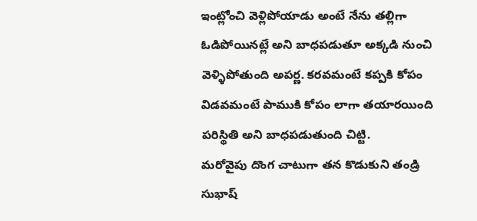ఇంట్లోంచి వెళ్లిపోయాడు అంటే నేను తల్లిగా ఓడిపోయినట్లే అని బాధపడుతూ అక్కడి నుంచి వెళ్ళిపోతుంది అపర్ణ. కరవమంటే కప్పకి కోపం విడవమంటే పాముకి కోపం లాగా తయారయింది పరిస్థితి అని బాధపడుతుంది చిట్టి.
మరోవైపు దొంగ చాటుగా తన కొడుకుని తండ్రి సుభాష్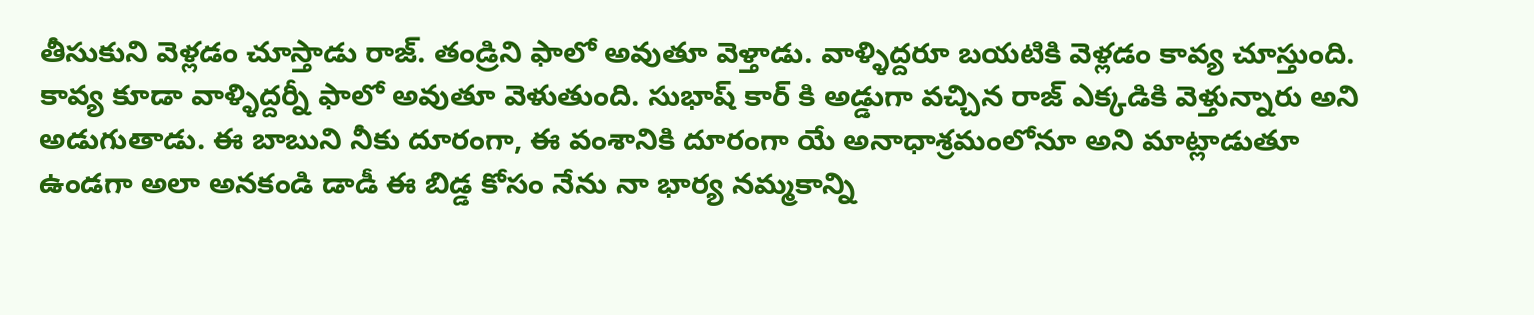తీసుకుని వెళ్లడం చూస్తాడు రాజ్. తండ్రిని ఫాలో అవుతూ వెళ్తాడు. వాళ్ళిద్దరూ బయటికి వెళ్లడం కావ్య చూస్తుంది. కావ్య కూడా వాళ్ళిద్దర్నీ ఫాలో అవుతూ వెళుతుంది. సుభాష్ కార్ కి అడ్డుగా వచ్చిన రాజ్ ఎక్కడికి వెళ్తున్నారు అని అడుగుతాడు. ఈ బాబుని నీకు దూరంగా, ఈ వంశానికి దూరంగా యే అనాధాశ్రమంలోనూ అని మాట్లాడుతూ ఉండగా అలా అనకండి డాడీ ఈ బిడ్డ కోసం నేను నా భార్య నమ్మకాన్ని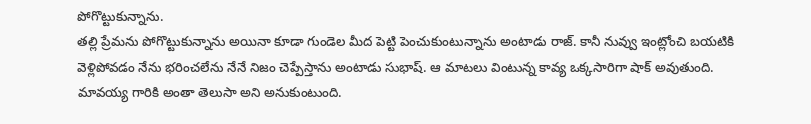పోగొట్టుకున్నాను.
తల్లి ప్రేమను పోగొట్టుకున్నాను అయినా కూడా గుండెల మీద పెట్టి పెంచుకుంటున్నాను అంటాడు రాజ్. కానీ నువ్వు ఇంట్లోంచి బయటికి వెళ్లిపోవడం నేను భరించలేను నేనే నిజం చెప్పేస్తాను అంటాడు సుభాష్. ఆ మాటలు వింటున్న కావ్య ఒక్కసారిగా షాక్ అవుతుంది. మావయ్య గారికి అంతా తెలుసా అని అనుకుంటుంది.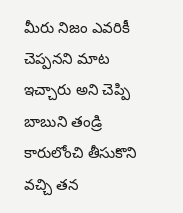మీరు నిజం ఎవరికీ చెప్పనని మాట ఇచ్చారు అని చెప్పి బాబుని తండ్రి కారులోంచి తీసుకొని వచ్చి తన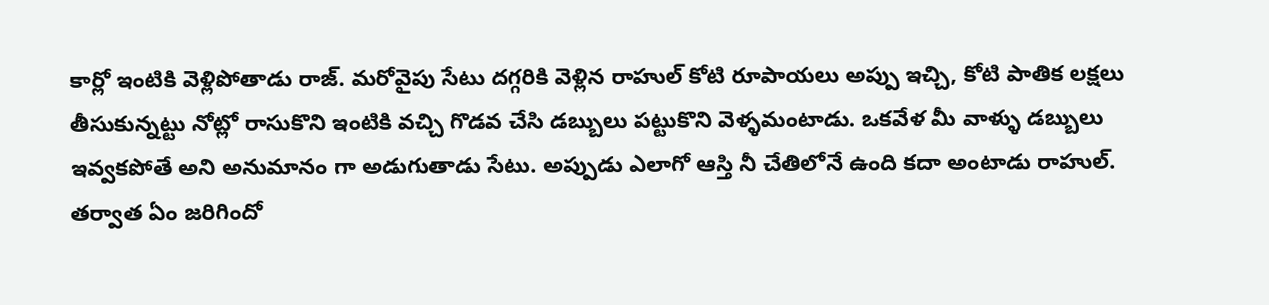కార్లో ఇంటికి వెళ్లిపోతాడు రాజ్. మరోవైపు సేటు దగ్గరికి వెళ్లిన రాహుల్ కోటి రూపాయలు అప్పు ఇచ్చి, కోటి పాతిక లక్షలు తీసుకున్నట్టు నోట్లో రాసుకొని ఇంటికి వచ్చి గొడవ చేసి డబ్బులు పట్టుకొని వెళ్ళమంటాడు. ఒకవేళ మీ వాళ్ళు డబ్బులు ఇవ్వకపోతే అని అనుమానం గా అడుగుతాడు సేటు. అప్పుడు ఎలాగో ఆస్తి నీ చేతిలోనే ఉంది కదా అంటాడు రాహుల్. తర్వాత ఏం జరిగిందో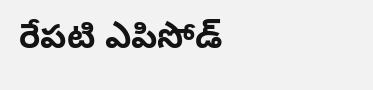రేపటి ఎపిసోడ్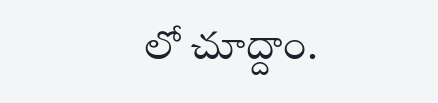లో చూద్దాం.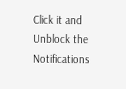Click it and Unblock the Notifications